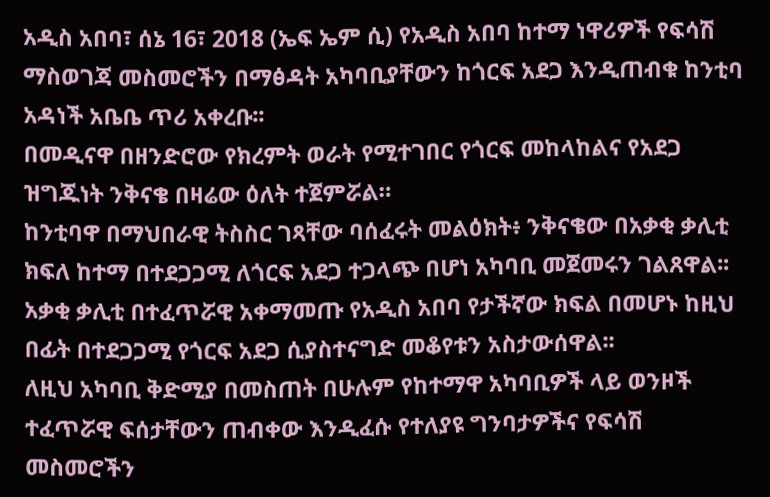አዲስ አበባ፣ ሰኔ 16፣ 2018 (ኤፍ ኤም ሲ) የአዲስ አበባ ከተማ ነዋሪዎች የፍሳሽ ማስወገጃ መስመሮችን በማፅዳት አካባቢያቸውን ከጎርፍ አደጋ እንዲጠብቁ ከንቲባ አዳነች አቤቤ ጥሪ አቀረቡ፡፡
በመዲናዋ በዘንድሮው የክረምት ወራት የሚተገበር የጎርፍ መከላከልና የአደጋ ዝግጁነት ንቅናቄ በዛሬው ዕለት ተጀምሯል።
ከንቲባዋ በማህበራዊ ትስስር ገጻቸው ባሰፈሩት መልዕክት፥ ንቅናቄው በአቃቂ ቃሊቲ ክፍለ ከተማ በተደጋጋሚ ለጎርፍ አደጋ ተጋላጭ በሆነ አካባቢ መጀመሩን ገልጸዋል፡፡
አቃቂ ቃሊቲ በተፈጥሯዊ አቀማመጡ የአዲስ አበባ የታችኛው ክፍል በመሆኑ ከዚህ በፊት በተደጋጋሚ የጎርፍ አደጋ ሲያስተናግድ መቆየቱን አስታውሰዋል፡፡
ለዚህ አካባቢ ቅድሚያ በመስጠት በሁሉም የከተማዋ አካባቢዎች ላይ ወንዞች ተፈጥሯዊ ፍሰታቸውን ጠብቀው እንዲፈሱ የተለያዩ ግንባታዎችና የፍሳሽ መስመሮችን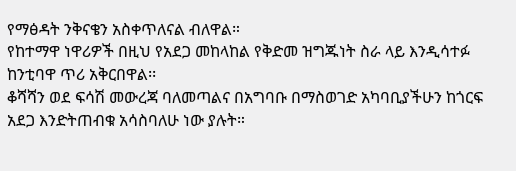የማፅዳት ንቅናቄን አስቀጥለናል ብለዋል።
የከተማዋ ነዋሪዎች በዚህ የአደጋ መከላከል የቅድመ ዝግጁነት ስራ ላይ እንዲሳተፉ ከንቲባዋ ጥሪ አቅርበዋል፡፡
ቆሻሻን ወደ ፍሳሽ መውረጃ ባለመጣልና በአግባቡ በማስወገድ አካባቢያችሁን ከጎርፍ አደጋ እንድትጠብቁ አሳስባለሁ ነው ያሉት።